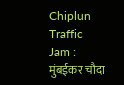Chiplun Traffic Jam : मुंबईकर चौदा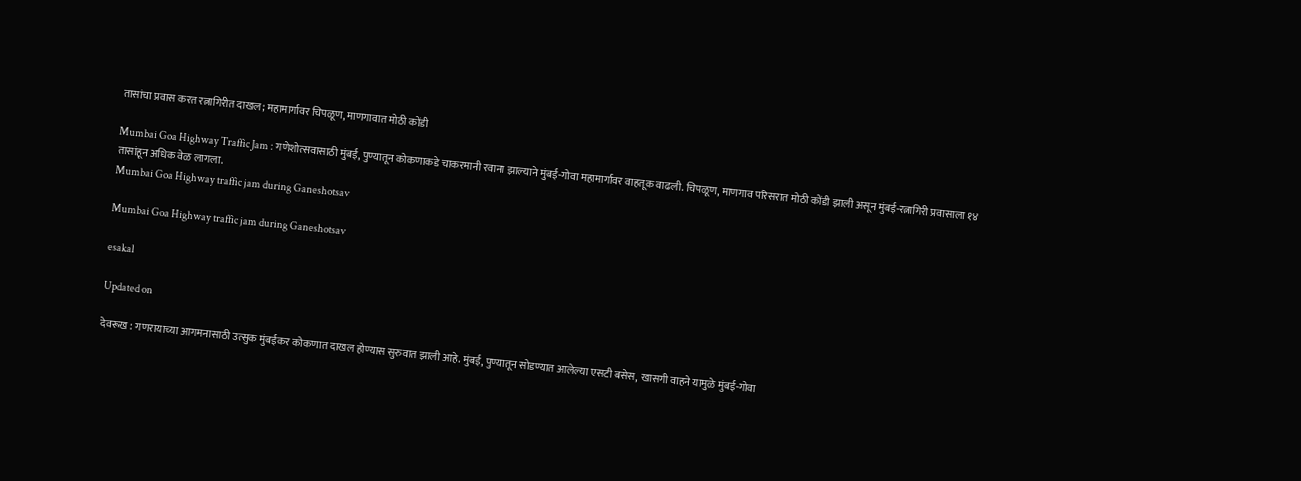तासांचा प्रवास करत रत्नागिरीत दाखल; महामार्गावर चिपळूण, माणगावात मोठी कोंडी

Mumbai Goa Highway Traffic Jam : गणेशोत्सवासाठी मुंबई, पुण्यातून कोकणाकडे चाकरमानी रवाना झाल्याने मुंबई-गोवा महामार्गावर वाहतूक वाढली. चिपळूण, माणगाव परिसरात मोठी कोंडी झाली असून मुंबई-रत्नागिरी प्रवासाला १४ तासांहून अधिक वेळ लागला.
Mumbai Goa Highway traffic jam during Ganeshotsav

Mumbai Goa Highway traffic jam during Ganeshotsav

esakal

Updated on

देवरूख : गणरायाच्या आगमनासाठी उत्सुक मुंबईकर कोकणात दाखल होण्यास सुरुवात झाली आहे. मुंबई, पुण्यातून सोडण्यात आलेल्या एसटी बसेस, खासगी वाहने यामुळे मुंबई-गोवा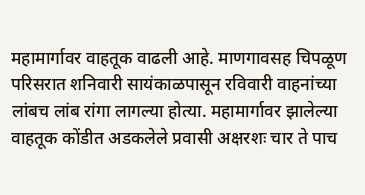महामार्गावर वाहतूक वाढली आहे. माणगावसह चिपळूण परिसरात शनिवारी सायंकाळपासून रविवारी वाहनांच्या लांबच लांब रांगा लागल्या होत्या. महामार्गावर झालेल्या वाहतूक कोंडीत अडकलेले प्रवासी अक्षरशः चार ते पाच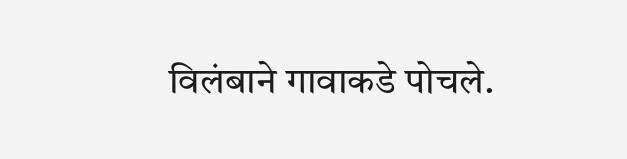विलंबाने गावाकडे पोचले.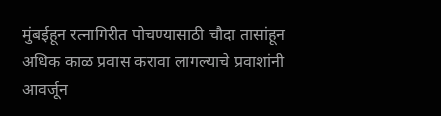मुंबईहून रत्नागिरीत पोचण्यासाठी चौदा तासांहून अधिक काळ प्रवास करावा लागल्याचे प्रवाशांनी आवर्जून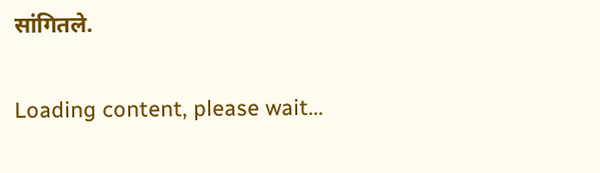सांगितले.

Loading content, please wait...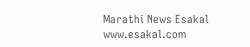Marathi News Esakal
www.esakal.com